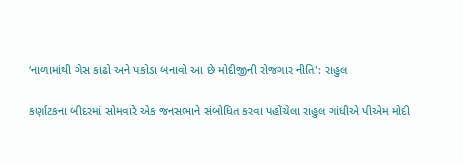‘નાળામાંથી ગેસ કાઢો અને પકોડા બનાવો આ છે મોદીજીની રોજગાર નીતિ': રાહુલ

કર્ણાટકના બીદરમાં સોમવારે એક જનસભાને સંબોધિત કરવા પહોંચેલા રાહુલ ગાંધીએ પીએમ મોદી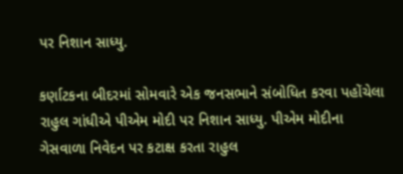પર નિશાન સાધ્યુ.

કર્ણાટકના બીદરમાં સોમવારે એક જનસભાને સંબોધિત કરવા પહોંચેલા રાહુલ ગાંધીએ પીએમ મોદી પર નિશાન સાધ્યુ. પીએમ મોદીના ગેસવાળા નિવેદન પર કટાક્ષ કરતા રાહુલ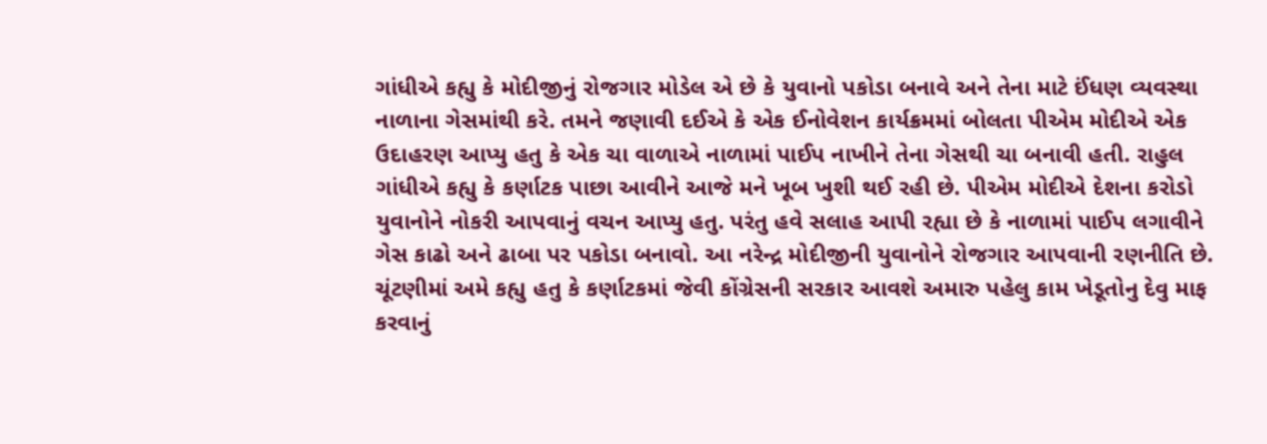ગાંધીએ કહ્યુ કે મોદીજીનું રોજગાર મોડેલ એ છે કે યુવાનો પકોડા બનાવે અને તેના માટે ઈંધણ વ્યવસ્થા નાળાના ગેસમાંથી કરે. તમને જણાવી દઈએ કે એક ઈનોવેશન કાર્યક્રમમાં બોલતા પીએમ મોદીએ એક ઉદાહરણ આપ્યુ હતુ કે એક ચા વાળાએ નાળામાં પાઈપ નાખીને તેના ગેસથી ચા બનાવી હતી. રાહુલ ગાંધીએ કહ્યુ કે કર્ણાટક પાછા આવીને આજે મને ખૂબ ખુશી થઈ રહી છે. પીએમ મોદીએ દેશના કરોડો યુવાનોને નોકરી આપવાનું વચન આપ્યુ હતુ. પરંતુ હવે સલાહ આપી રહ્યા છે કે નાળામાં પાઈપ લગાવીને ગેસ કાઢો અને ઢાબા પર પકોડા બનાવો. આ નરેન્દ્ર મોદીજીની યુવાનોને રોજગાર આપવાની રણનીતિ છે. ચૂંટણીમાં અમે કહ્યુ હતુ કે કર્ણાટકમાં જેવી કોંગ્રેસની સરકાર આવશે અમારુ પહેલુ કામ ખેડૂતોનુ દેવુ માફ કરવાનું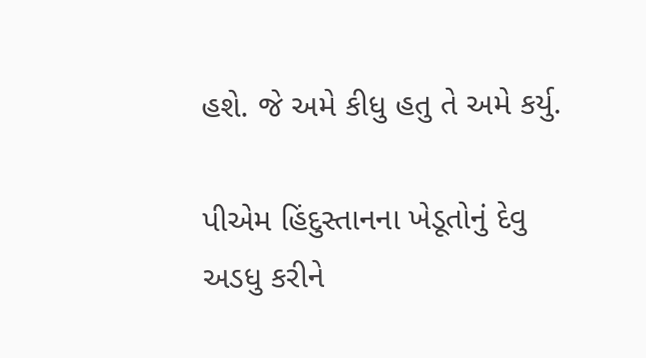હશે. જે અમે કીધુ હતુ તે અમે કર્યુ.

પીએમ હિંદુસ્તાનના ખેડૂતોનું દેવુ અડધુ કરીને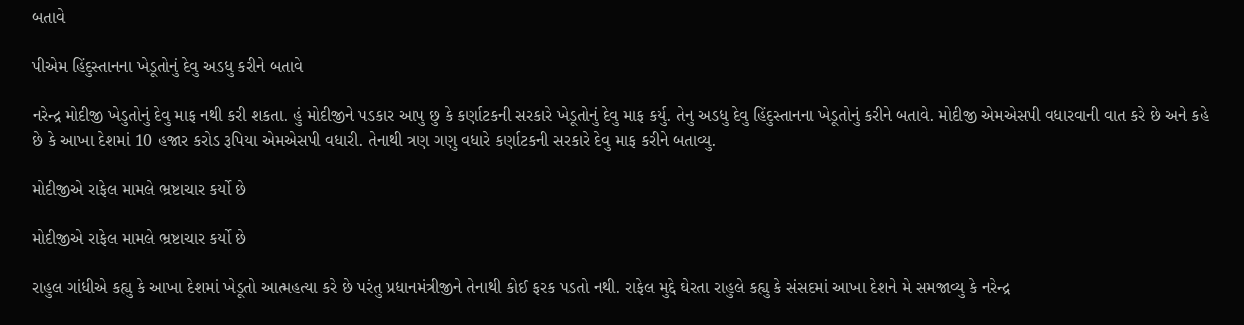બતાવે

પીએમ હિંદુસ્તાનના ખેડૂતોનું દેવુ અડધુ કરીને બતાવે

નરેન્દ્ર મોદીજી ખેડુતોનું દેવુ માફ નથી કરી શકતા. હું મોદીજીને પડકાર આપુ છુ કે કર્ણાટકની સરકારે ખેડૂતોનું દેવુ માફ કર્યુ. તેનુ અડધુ દેવુ હિંદુસ્તાનના ખેડૂતોનું કરીને બતાવે. મોદીજી એમએસપી વધારવાની વાત કરે છે અને કહે છે કે આખા દેશમાં 10 હજાર કરોડ રૂપિયા એમએસપી વધારી. તેનાથી ત્રણ ગણુ વધારે કર્ણાટકની સરકારે દેવુ માફ કરીને બતાવ્યુ.

મોદીજીએ રાફેલ મામલે ભ્રષ્ટાચાર કર્યો છે

મોદીજીએ રાફેલ મામલે ભ્રષ્ટાચાર કર્યો છે

રાહુલ ગાંધીએ કહ્યુ કે આખા દેશમાં ખેડૂતો આત્મહત્યા કરે છે પરંતુ પ્રધાનમંત્રીજીને તેનાથી કોઈ ફરક પડતો નથી. રાફેલ મુદ્દે ઘેરતા રાહુલે કહ્યુ કે સંસદમાં આખા દેશને મે સમજાવ્યુ કે નરેન્દ્ર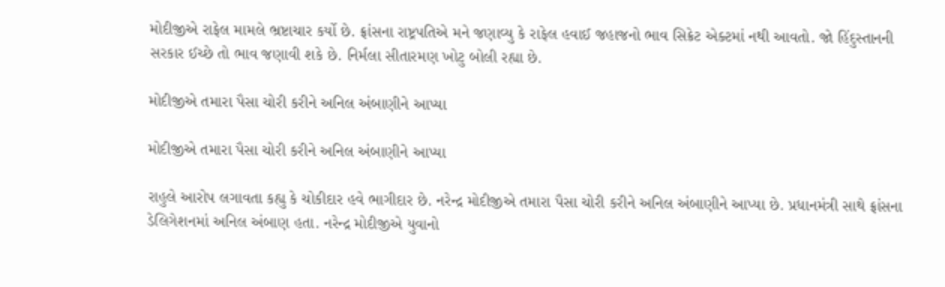મોદીજીએ રાફેલ મામલે ભ્રષ્ટાચાર કર્યો છે. ફ્રાંસના રાષ્ટ્રપતિએ મને જણાવ્યુ કે રાફેલ હવાઈ જહાજનો ભાવ સિક્રેટ એક્ટમાં નથી આવતો. જો હિંદુસ્તાનની સરકાર ઈચ્છે તો ભાવ જણાવી શકે છે. નિર્મલા સીતારમણ ખોટુ બોલી રહ્યા છે.

મોદીજીએ તમારા પૈસા ચોરી કરીને અનિલ અંબાણીને આપ્યા

મોદીજીએ તમારા પૈસા ચોરી કરીને અનિલ અંબાણીને આપ્યા

રાહુલે આરોપ લગાવતા કહ્યુ કે ચોકીદાર હવે ભાગીદાર છે. નરેન્દ્ર મોદીજીએ તમારા પૈસા ચોરી કરીને અનિલ અંબાણીને આપ્યા છે. પ્રધાનમંત્રી સાથે ફ્રાંસના ડેલિગેશનમાં અનિલ અંબાણ હતા. નરેન્દ્ર મોદીજીએ યુવાનો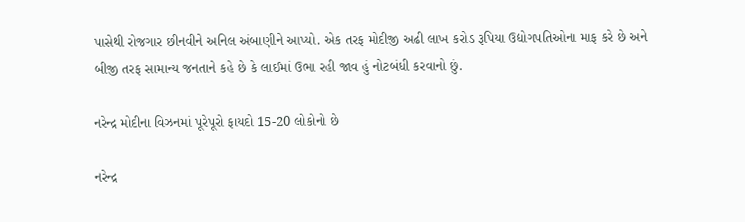પાસેથી રોજગાર છીનવીને અનિલ અંબાણીને આપ્યો. એક તરફ મોદીજી અઢી લાખ કરોડ રૂપિયા ઉદ્યોગપતિઓના માફ કરે છે અને બીજી તરફ સામાન્ય જનતાને કહે છે કે લાઈમાં ઉભા રહી જાવ હું નોટબંધી કરવાનો છું.

નરેન્દ્ર મોદીના વિઝનમાં પૂરેપૂરો ફાયદો 15-20 લોકોનો છે

નરેન્દ્ર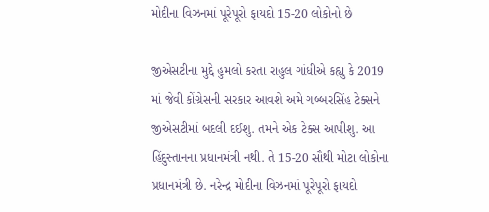મોદીના વિઝનમાં પૂરેપૂરો ફાયદો 15-20 લોકોનો છે

જીએસટીના મુદ્દે હુમલો કરતા રાહુલ ગાંધીએ કહ્યુ કે 2019 માં જેવી કોંગ્રેસની સરકાર આવશે અમે ગબ્બરસિંહ ટેક્સને જીએસટીમાં બદલી દઈશુ. તમને એક ટેક્સ આપીશુ. આ હિંદુસ્તાનના પ્રધાનમંત્રી નથી. તે 15-20 સૌથી મોટા લોકોના પ્રધાનમંત્રી છે. નરેન્દ્ર મોદીના વિઝનમાં પૂરેપૂરો ફાયદો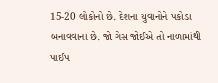15-20 લોકોનો છે. દેશના યુવાનોને પકોડા બનાવવાના છે. જો ગેસ જોઈએ તો નાળામાંથી પાઈપ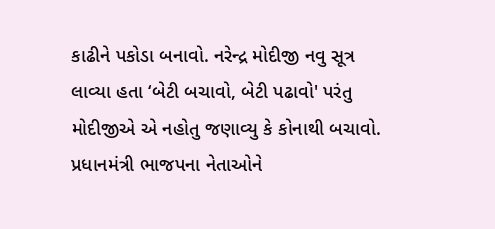કાઢીને પકોડા બનાવો. નરેન્દ્ર મોદીજી નવુ સૂત્ર લાવ્યા હતા ‘બેટી બચાવો, બેટી પઢાવો' પરંતુ મોદીજીએ એ નહોતુ જણાવ્યુ કે કોનાથી બચાવો. પ્રધાનમંત્રી ભાજપના નેતાઓને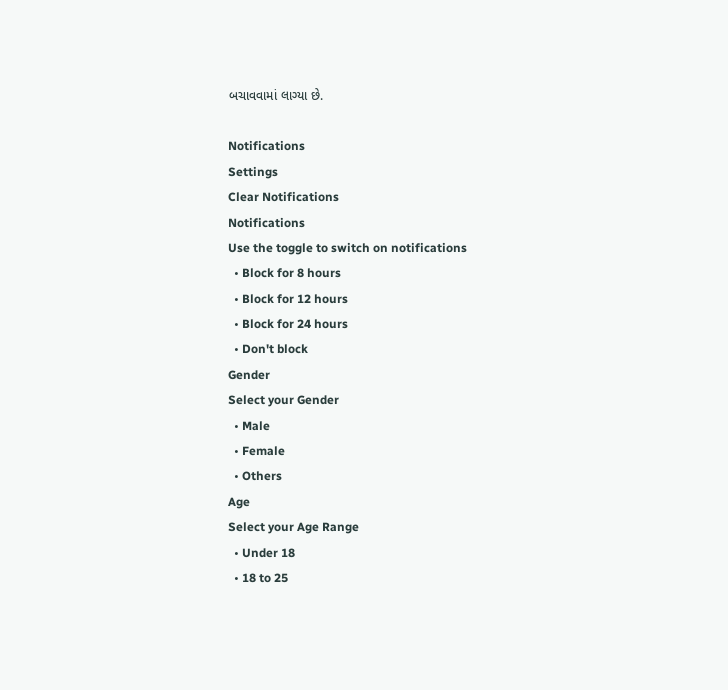બચાવવામાં લાગ્યા છે.

Notifications
Settings
Clear Notifications
Notifications
Use the toggle to switch on notifications
  • Block for 8 hours
  • Block for 12 hours
  • Block for 24 hours
  • Don't block
Gender
Select your Gender
  • Male
  • Female
  • Others
Age
Select your Age Range
  • Under 18
  • 18 to 25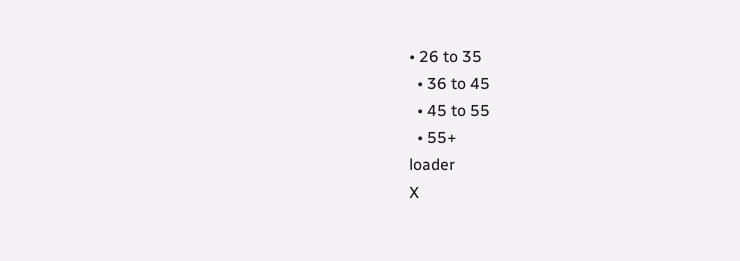• 26 to 35
  • 36 to 45
  • 45 to 55
  • 55+
loader
X